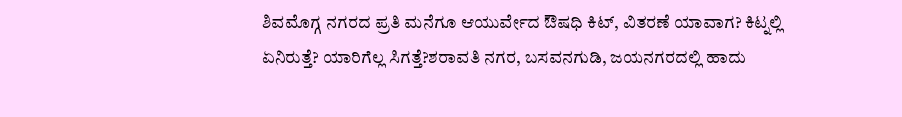ಶಿವಮೊಗ್ಗ ನಗರದ ಪ್ರತಿ ಮನೆಗೂ ಆಯುರ್ವೇದ ಔಷಧಿ ಕಿಟ್, ವಿತರಣೆ ಯಾವಾಗ? ಕಿಟ್ನಲ್ಲಿ ಏನಿರುತ್ತೆ? ಯಾರಿಗೆಲ್ಲ ಸಿಗತ್ತೆ?ಶರಾವತಿ ನಗರ, ಬಸವನಗುಡಿ, ಜಯನಗರದಲ್ಲಿ ಹಾದು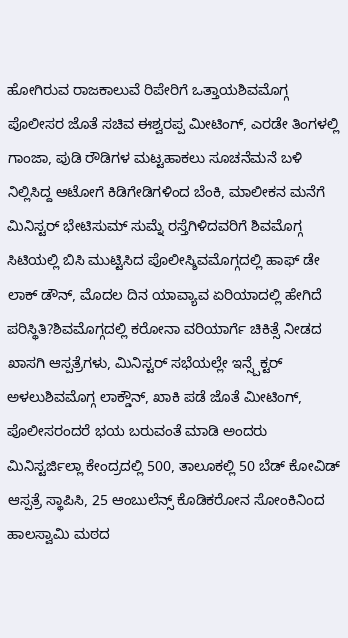ಹೋಗಿರುವ ರಾಜಕಾಲುವೆ ರಿಪೇರಿಗೆ ಒತ್ತಾಯಶಿವಮೊಗ್ಗ ಪೊಲೀಸರ ಜೊತೆ ಸಚಿವ ಈಶ್ವರಪ್ಪ ಮೀಟಿಂಗ್, ಎರಡೇ ತಿಂಗಳಲ್ಲಿ ಗಾಂಜಾ, ಪುಡಿ ರೌಡಿಗಳ ಮಟ್ಟಹಾಕಲು ಸೂಚನೆಮನೆ ಬಳಿ ನಿಲ್ಲಿಸಿದ್ದ ಆಟೋಗೆ ಕಿಡಿಗೇಡಿಗಳಿಂದ ಬೆಂಕಿ, ಮಾಲೀಕನ ಮನೆಗೆ ಮಿನಿಸ್ಟರ್ ಭೇಟಿಸುಮ್ ಸುಮ್ನೆ ರಸ್ತೆಗಿಳಿದವರಿಗೆ ಶಿವಮೊಗ್ಗ ಸಿಟಿಯಲ್ಲಿ ಬಿಸಿ ಮುಟ್ಟಿಸಿದ ಪೊಲೀಸ್ಶಿವಮೊಗ್ಗದಲ್ಲಿ ಹಾಫ್ ಡೇ ಲಾಕ್ ಡೌನ್, ಮೊದಲ ದಿನ ಯಾವ್ಯಾವ ಏರಿಯಾದಲ್ಲಿ ಹೇಗಿದೆ ಪರಿಸ್ಥಿತಿ?ಶಿವಮೊಗ್ಗದಲ್ಲಿ ಕರೋನಾ ವರಿಯಾರ್ಗೆ ಚಿಕಿತ್ಸೆ ನೀಡದ ಖಾಸಗಿ ಆಸ್ಪತ್ರೆಗಳು, ಮಿನಿಸ್ಟರ್ ಸಭೆಯಲ್ಲೇ ಇನ್ಸ್ಪೆಕ್ಟರ್ ಅಳಲುಶಿವಮೊಗ್ಗ ಲಾಕ್ಡೌನ್, ಖಾಕಿ ಪಡೆ ಜೊತೆ ಮೀಟಿಂಗ್, ಪೊಲೀಸರಂದರೆ ಭಯ ಬರುವಂತೆ ಮಾಡಿ ಅಂದರು ಮಿನಿಸ್ಟರ್ಜಿಲ್ಲಾ ಕೇಂದ್ರದಲ್ಲಿ 500, ತಾಲೂಕಲ್ಲಿ 50 ಬೆಡ್ ಕೋವಿಡ್ ಆಸ್ಪತ್ರೆ ಸ್ಥಾಪಿಸಿ, 25 ಆಂಬುಲೆನ್ಸ್ ಕೊಡಿಕರೋನ ಸೋಂಕಿನಿಂದ ಹಾಲಸ್ವಾಮಿ ಮಠದ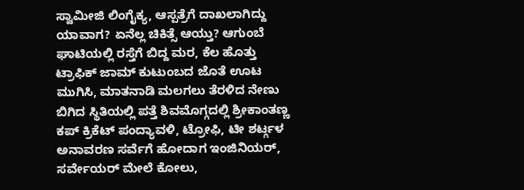ಸ್ವಾಮೀಜಿ ಲಿಂಗೈಕ್ಯ, ಆಸ್ಪತ್ರೆಗೆ ದಾಖಲಾಗಿದ್ದು ಯಾವಾಗ? ಏನೆಲ್ಲ ಚಿಕಿತ್ಸೆ ಆಯ್ತು? ಆಗುಂಬೆ ಘಾಟಿಯಲ್ಲಿ ರಸ್ತೆಗೆ ಬಿದ್ದ ಮರ, ಕೆಲ ಹೊತ್ತು ಟ್ರಾಫಿಕ್ ಜಾಮ್ ಕುಟುಂಬದ ಜೊತೆ ಊಟ ಮುಗಿಸಿ, ಮಾತನಾಡಿ ಮಲಗಲು ತೆರಳಿದ ನೇಣು ಬಿಗಿದ ಸ್ಥಿತಿಯಲ್ಲಿ ಪತ್ತೆ ಶಿವಮೊಗ್ಗದಲ್ಲಿ ಶ್ರೀಕಾಂತಣ್ಣ ಕಪ್ ಕ್ರಿಕೆಟ್ ಪಂದ್ಯಾವಳಿ, ಟ್ರೋಫಿ, ಟೀ ಶರ್ಟ್ಗಳ ಅನಾವರಣ ಸರ್ವೆಗೆ ಹೋದಾಗ ಇಂಜಿನಿಯರ್, ಸರ್ವೇಯರ್ ಮೇಲೆ ಕೋಲು,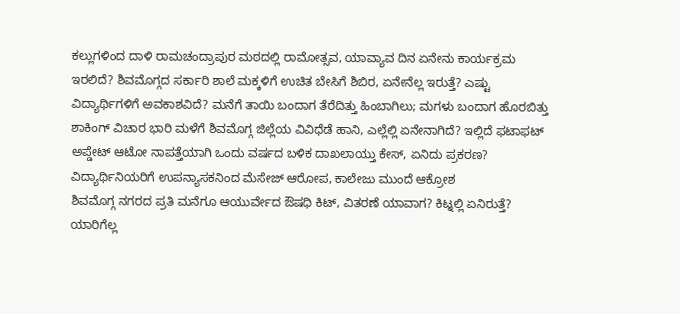ಕಲ್ಲುಗಳಿಂದ ದಾಳಿ ರಾಮಚಂದ್ರಾಪುರ ಮಠದಲ್ಲಿ ರಾಮೋತ್ಸವ, ಯಾವ್ಯಾವ ದಿನ ಏನೇನು ಕಾರ್ಯಕ್ರಮ ಇರಲಿದೆ? ಶಿವಮೊಗ್ಗದ ಸರ್ಕಾರಿ ಶಾಲೆ ಮಕ್ಕಳಿಗೆ ಉಚಿತ ಬೇಸಿಗೆ ಶಿಬಿರ, ಏನೇನೆಲ್ಲ ಇರುತ್ತೆ? ಎಷ್ಟು ವಿದ್ಯಾರ್ಥಿಗಳಿಗೆ ಅವಕಾಶವಿದೆ? ಮನೆಗೆ ತಾಯಿ ಬಂದಾಗ ತೆರೆದಿತ್ತು ಹಿಂಬಾಗಿಲು; ಮಗಳು ಬಂದಾಗ ಹೊರಬಿತ್ತು ಶಾಕಿಂಗ್ ವಿಚಾರ ಭಾರಿ ಮಳೆಗೆ ಶಿವಮೊಗ್ಗ ಜಿಲ್ಲೆಯ ವಿವಿಧೆಡೆ ಹಾನಿ, ಎಲ್ಲೆಲ್ಲಿ ಏನೇನಾಗಿದೆ? ಇಲ್ಲಿದೆ ಫಟಾಫಟ್ ಅಪ್ಡೇಟ್ ಆಟೋ ನಾಪತ್ತೆಯಾಗಿ ಒಂದು ವರ್ಷದ ಬಳಿಕ ದಾಖಲಾಯ್ತು ಕೇಸ್, ಏನಿದು ಪ್ರಕರಣ? ವಿದ್ಯಾರ್ಥಿನಿಯರಿಗೆ ಉಪನ್ಯಾಸಕನಿಂದ ಮೆಸೇಜ್ ಆರೋಪ, ಕಾಲೇಜು ಮುಂದೆ ಆಕ್ರೋಶ
ಶಿವಮೊಗ್ಗ ನಗರದ ಪ್ರತಿ ಮನೆಗೂ ಆಯುರ್ವೇದ ಔಷಧಿ ಕಿಟ್, ವಿತರಣೆ ಯಾವಾಗ? ಕಿಟ್ನಲ್ಲಿ ಏನಿರುತ್ತೆ? ಯಾರಿಗೆಲ್ಲ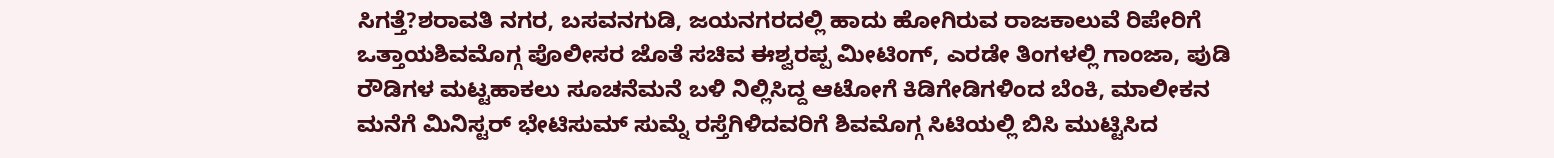ಸಿಗತ್ತೆ?ಶರಾವತಿ ನಗರ, ಬಸವನಗುಡಿ, ಜಯನಗರದಲ್ಲಿ ಹಾದು ಹೋಗಿರುವ ರಾಜಕಾಲುವೆ ರಿಪೇರಿಗೆ ಒತ್ತಾಯಶಿವಮೊಗ್ಗ ಪೊಲೀಸರ ಜೊತೆ ಸಚಿವ ಈಶ್ವರಪ್ಪ ಮೀಟಿಂಗ್, ಎರಡೇ ತಿಂಗಳಲ್ಲಿ ಗಾಂಜಾ, ಪುಡಿ ರೌಡಿಗಳ ಮಟ್ಟಹಾಕಲು ಸೂಚನೆಮನೆ ಬಳಿ ನಿಲ್ಲಿಸಿದ್ದ ಆಟೋಗೆ ಕಿಡಿಗೇಡಿಗಳಿಂದ ಬೆಂಕಿ, ಮಾಲೀಕನ ಮನೆಗೆ ಮಿನಿಸ್ಟರ್ ಭೇಟಿಸುಮ್ ಸುಮ್ನೆ ರಸ್ತೆಗಿಳಿದವರಿಗೆ ಶಿವಮೊಗ್ಗ ಸಿಟಿಯಲ್ಲಿ ಬಿಸಿ ಮುಟ್ಟಿಸಿದ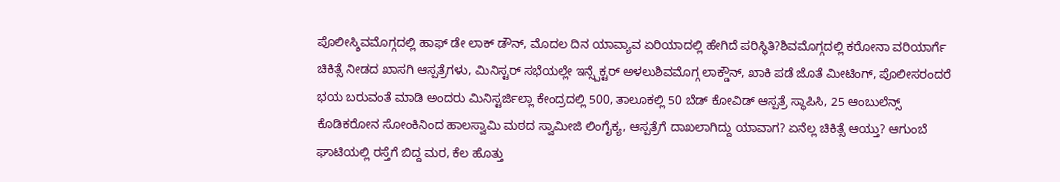ಪೊಲೀಸ್ಶಿವಮೊಗ್ಗದಲ್ಲಿ ಹಾಫ್ ಡೇ ಲಾಕ್ ಡೌನ್, ಮೊದಲ ದಿನ ಯಾವ್ಯಾವ ಏರಿಯಾದಲ್ಲಿ ಹೇಗಿದೆ ಪರಿಸ್ಥಿತಿ?ಶಿವಮೊಗ್ಗದಲ್ಲಿ ಕರೋನಾ ವರಿಯಾರ್ಗೆ ಚಿಕಿತ್ಸೆ ನೀಡದ ಖಾಸಗಿ ಆಸ್ಪತ್ರೆಗಳು, ಮಿನಿಸ್ಟರ್ ಸಭೆಯಲ್ಲೇ ಇನ್ಸ್ಪೆಕ್ಟರ್ ಅಳಲುಶಿವಮೊಗ್ಗ ಲಾಕ್ಡೌನ್, ಖಾಕಿ ಪಡೆ ಜೊತೆ ಮೀಟಿಂಗ್, ಪೊಲೀಸರಂದರೆ ಭಯ ಬರುವಂತೆ ಮಾಡಿ ಅಂದರು ಮಿನಿಸ್ಟರ್ಜಿಲ್ಲಾ ಕೇಂದ್ರದಲ್ಲಿ 500, ತಾಲೂಕಲ್ಲಿ 50 ಬೆಡ್ ಕೋವಿಡ್ ಆಸ್ಪತ್ರೆ ಸ್ಥಾಪಿಸಿ, 25 ಆಂಬುಲೆನ್ಸ್ ಕೊಡಿಕರೋನ ಸೋಂಕಿನಿಂದ ಹಾಲಸ್ವಾಮಿ ಮಠದ ಸ್ವಾಮೀಜಿ ಲಿಂಗೈಕ್ಯ, ಆಸ್ಪತ್ರೆಗೆ ದಾಖಲಾಗಿದ್ದು ಯಾವಾಗ? ಏನೆಲ್ಲ ಚಿಕಿತ್ಸೆ ಆಯ್ತು? ಆಗುಂಬೆ ಘಾಟಿಯಲ್ಲಿ ರಸ್ತೆಗೆ ಬಿದ್ದ ಮರ, ಕೆಲ ಹೊತ್ತು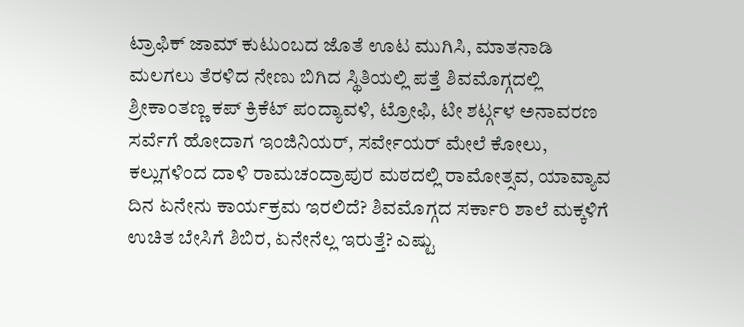ಟ್ರಾಫಿಕ್ ಜಾಮ್ ಕುಟುಂಬದ ಜೊತೆ ಊಟ ಮುಗಿಸಿ, ಮಾತನಾಡಿ ಮಲಗಲು ತೆರಳಿದ ನೇಣು ಬಿಗಿದ ಸ್ಥಿತಿಯಲ್ಲಿ ಪತ್ತೆ ಶಿವಮೊಗ್ಗದಲ್ಲಿ ಶ್ರೀಕಾಂತಣ್ಣ ಕಪ್ ಕ್ರಿಕೆಟ್ ಪಂದ್ಯಾವಳಿ, ಟ್ರೋಫಿ, ಟೀ ಶರ್ಟ್ಗಳ ಅನಾವರಣ ಸರ್ವೆಗೆ ಹೋದಾಗ ಇಂಜಿನಿಯರ್, ಸರ್ವೇಯರ್ ಮೇಲೆ ಕೋಲು, ಕಲ್ಲುಗಳಿಂದ ದಾಳಿ ರಾಮಚಂದ್ರಾಪುರ ಮಠದಲ್ಲಿ ರಾಮೋತ್ಸವ, ಯಾವ್ಯಾವ ದಿನ ಏನೇನು ಕಾರ್ಯಕ್ರಮ ಇರಲಿದೆ? ಶಿವಮೊಗ್ಗದ ಸರ್ಕಾರಿ ಶಾಲೆ ಮಕ್ಕಳಿಗೆ ಉಚಿತ ಬೇಸಿಗೆ ಶಿಬಿರ, ಏನೇನೆಲ್ಲ ಇರುತ್ತೆ? ಎಷ್ಟು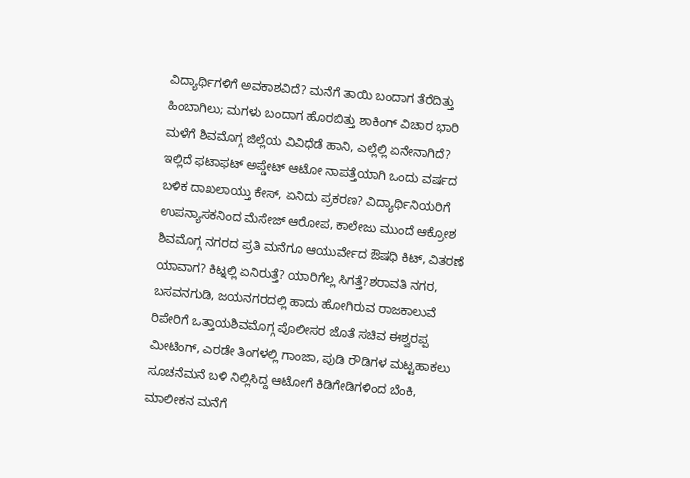ವಿದ್ಯಾರ್ಥಿಗಳಿಗೆ ಅವಕಾಶವಿದೆ? ಮನೆಗೆ ತಾಯಿ ಬಂದಾಗ ತೆರೆದಿತ್ತು ಹಿಂಬಾಗಿಲು; ಮಗಳು ಬಂದಾಗ ಹೊರಬಿತ್ತು ಶಾಕಿಂಗ್ ವಿಚಾರ ಭಾರಿ ಮಳೆಗೆ ಶಿವಮೊಗ್ಗ ಜಿಲ್ಲೆಯ ವಿವಿಧೆಡೆ ಹಾನಿ, ಎಲ್ಲೆಲ್ಲಿ ಏನೇನಾಗಿದೆ? ಇಲ್ಲಿದೆ ಫಟಾಫಟ್ ಅಪ್ಡೇಟ್ ಆಟೋ ನಾಪತ್ತೆಯಾಗಿ ಒಂದು ವರ್ಷದ ಬಳಿಕ ದಾಖಲಾಯ್ತು ಕೇಸ್, ಏನಿದು ಪ್ರಕರಣ? ವಿದ್ಯಾರ್ಥಿನಿಯರಿಗೆ ಉಪನ್ಯಾಸಕನಿಂದ ಮೆಸೇಜ್ ಆರೋಪ, ಕಾಲೇಜು ಮುಂದೆ ಆಕ್ರೋಶ
ಶಿವಮೊಗ್ಗ ನಗರದ ಪ್ರತಿ ಮನೆಗೂ ಆಯುರ್ವೇದ ಔಷಧಿ ಕಿಟ್, ವಿತರಣೆ ಯಾವಾಗ? ಕಿಟ್ನಲ್ಲಿ ಏನಿರುತ್ತೆ? ಯಾರಿಗೆಲ್ಲ ಸಿಗತ್ತೆ?ಶರಾವತಿ ನಗರ, ಬಸವನಗುಡಿ, ಜಯನಗರದಲ್ಲಿ ಹಾದು ಹೋಗಿರುವ ರಾಜಕಾಲುವೆ ರಿಪೇರಿಗೆ ಒತ್ತಾಯಶಿವಮೊಗ್ಗ ಪೊಲೀಸರ ಜೊತೆ ಸಚಿವ ಈಶ್ವರಪ್ಪ ಮೀಟಿಂಗ್, ಎರಡೇ ತಿಂಗಳಲ್ಲಿ ಗಾಂಜಾ, ಪುಡಿ ರೌಡಿಗಳ ಮಟ್ಟಹಾಕಲು ಸೂಚನೆಮನೆ ಬಳಿ ನಿಲ್ಲಿಸಿದ್ದ ಆಟೋಗೆ ಕಿಡಿಗೇಡಿಗಳಿಂದ ಬೆಂಕಿ, ಮಾಲೀಕನ ಮನೆಗೆ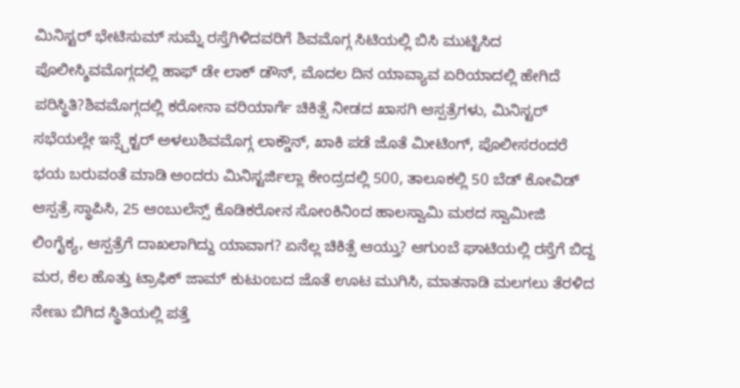ಮಿನಿಸ್ಟರ್ ಭೇಟಿಸುಮ್ ಸುಮ್ನೆ ರಸ್ತೆಗಿಳಿದವರಿಗೆ ಶಿವಮೊಗ್ಗ ಸಿಟಿಯಲ್ಲಿ ಬಿಸಿ ಮುಟ್ಟಿಸಿದ ಪೊಲೀಸ್ಶಿವಮೊಗ್ಗದಲ್ಲಿ ಹಾಫ್ ಡೇ ಲಾಕ್ ಡೌನ್, ಮೊದಲ ದಿನ ಯಾವ್ಯಾವ ಏರಿಯಾದಲ್ಲಿ ಹೇಗಿದೆ ಪರಿಸ್ಥಿತಿ?ಶಿವಮೊಗ್ಗದಲ್ಲಿ ಕರೋನಾ ವರಿಯಾರ್ಗೆ ಚಿಕಿತ್ಸೆ ನೀಡದ ಖಾಸಗಿ ಆಸ್ಪತ್ರೆಗಳು, ಮಿನಿಸ್ಟರ್ ಸಭೆಯಲ್ಲೇ ಇನ್ಸ್ಪೆಕ್ಟರ್ ಅಳಲುಶಿವಮೊಗ್ಗ ಲಾಕ್ಡೌನ್, ಖಾಕಿ ಪಡೆ ಜೊತೆ ಮೀಟಿಂಗ್, ಪೊಲೀಸರಂದರೆ ಭಯ ಬರುವಂತೆ ಮಾಡಿ ಅಂದರು ಮಿನಿಸ್ಟರ್ಜಿಲ್ಲಾ ಕೇಂದ್ರದಲ್ಲಿ 500, ತಾಲೂಕಲ್ಲಿ 50 ಬೆಡ್ ಕೋವಿಡ್ ಆಸ್ಪತ್ರೆ ಸ್ಥಾಪಿಸಿ, 25 ಆಂಬುಲೆನ್ಸ್ ಕೊಡಿಕರೋನ ಸೋಂಕಿನಿಂದ ಹಾಲಸ್ವಾಮಿ ಮಠದ ಸ್ವಾಮೀಜಿ ಲಿಂಗೈಕ್ಯ, ಆಸ್ಪತ್ರೆಗೆ ದಾಖಲಾಗಿದ್ದು ಯಾವಾಗ? ಏನೆಲ್ಲ ಚಿಕಿತ್ಸೆ ಆಯ್ತು? ಆಗುಂಬೆ ಘಾಟಿಯಲ್ಲಿ ರಸ್ತೆಗೆ ಬಿದ್ದ ಮರ, ಕೆಲ ಹೊತ್ತು ಟ್ರಾಫಿಕ್ ಜಾಮ್ ಕುಟುಂಬದ ಜೊತೆ ಊಟ ಮುಗಿಸಿ, ಮಾತನಾಡಿ ಮಲಗಲು ತೆರಳಿದ ನೇಣು ಬಿಗಿದ ಸ್ಥಿತಿಯಲ್ಲಿ ಪತ್ತೆ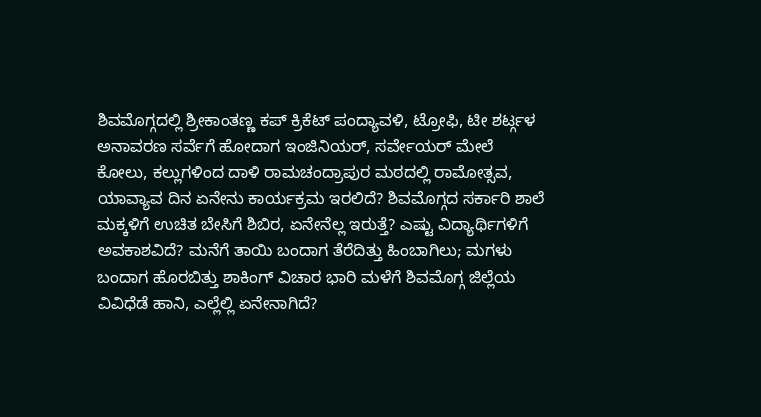ಶಿವಮೊಗ್ಗದಲ್ಲಿ ಶ್ರೀಕಾಂತಣ್ಣ ಕಪ್ ಕ್ರಿಕೆಟ್ ಪಂದ್ಯಾವಳಿ, ಟ್ರೋಫಿ, ಟೀ ಶರ್ಟ್ಗಳ ಅನಾವರಣ ಸರ್ವೆಗೆ ಹೋದಾಗ ಇಂಜಿನಿಯರ್, ಸರ್ವೇಯರ್ ಮೇಲೆ ಕೋಲು, ಕಲ್ಲುಗಳಿಂದ ದಾಳಿ ರಾಮಚಂದ್ರಾಪುರ ಮಠದಲ್ಲಿ ರಾಮೋತ್ಸವ, ಯಾವ್ಯಾವ ದಿನ ಏನೇನು ಕಾರ್ಯಕ್ರಮ ಇರಲಿದೆ? ಶಿವಮೊಗ್ಗದ ಸರ್ಕಾರಿ ಶಾಲೆ ಮಕ್ಕಳಿಗೆ ಉಚಿತ ಬೇಸಿಗೆ ಶಿಬಿರ, ಏನೇನೆಲ್ಲ ಇರುತ್ತೆ? ಎಷ್ಟು ವಿದ್ಯಾರ್ಥಿಗಳಿಗೆ ಅವಕಾಶವಿದೆ? ಮನೆಗೆ ತಾಯಿ ಬಂದಾಗ ತೆರೆದಿತ್ತು ಹಿಂಬಾಗಿಲು; ಮಗಳು ಬಂದಾಗ ಹೊರಬಿತ್ತು ಶಾಕಿಂಗ್ ವಿಚಾರ ಭಾರಿ ಮಳೆಗೆ ಶಿವಮೊಗ್ಗ ಜಿಲ್ಲೆಯ ವಿವಿಧೆಡೆ ಹಾನಿ, ಎಲ್ಲೆಲ್ಲಿ ಏನೇನಾಗಿದೆ?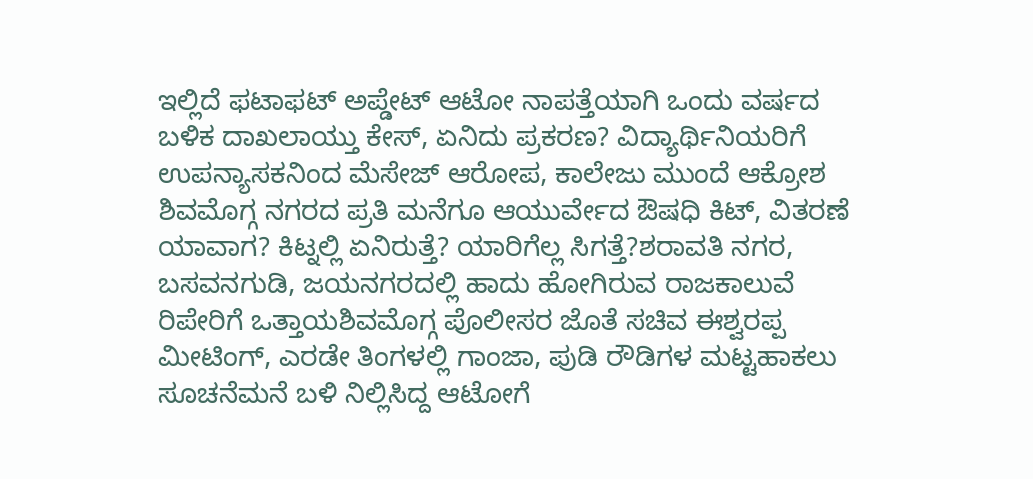ಇಲ್ಲಿದೆ ಫಟಾಫಟ್ ಅಪ್ಡೇಟ್ ಆಟೋ ನಾಪತ್ತೆಯಾಗಿ ಒಂದು ವರ್ಷದ ಬಳಿಕ ದಾಖಲಾಯ್ತು ಕೇಸ್, ಏನಿದು ಪ್ರಕರಣ? ವಿದ್ಯಾರ್ಥಿನಿಯರಿಗೆ ಉಪನ್ಯಾಸಕನಿಂದ ಮೆಸೇಜ್ ಆರೋಪ, ಕಾಲೇಜು ಮುಂದೆ ಆಕ್ರೋಶ
ಶಿವಮೊಗ್ಗ ನಗರದ ಪ್ರತಿ ಮನೆಗೂ ಆಯುರ್ವೇದ ಔಷಧಿ ಕಿಟ್, ವಿತರಣೆ ಯಾವಾಗ? ಕಿಟ್ನಲ್ಲಿ ಏನಿರುತ್ತೆ? ಯಾರಿಗೆಲ್ಲ ಸಿಗತ್ತೆ?ಶರಾವತಿ ನಗರ, ಬಸವನಗುಡಿ, ಜಯನಗರದಲ್ಲಿ ಹಾದು ಹೋಗಿರುವ ರಾಜಕಾಲುವೆ ರಿಪೇರಿಗೆ ಒತ್ತಾಯಶಿವಮೊಗ್ಗ ಪೊಲೀಸರ ಜೊತೆ ಸಚಿವ ಈಶ್ವರಪ್ಪ ಮೀಟಿಂಗ್, ಎರಡೇ ತಿಂಗಳಲ್ಲಿ ಗಾಂಜಾ, ಪುಡಿ ರೌಡಿಗಳ ಮಟ್ಟಹಾಕಲು ಸೂಚನೆಮನೆ ಬಳಿ ನಿಲ್ಲಿಸಿದ್ದ ಆಟೋಗೆ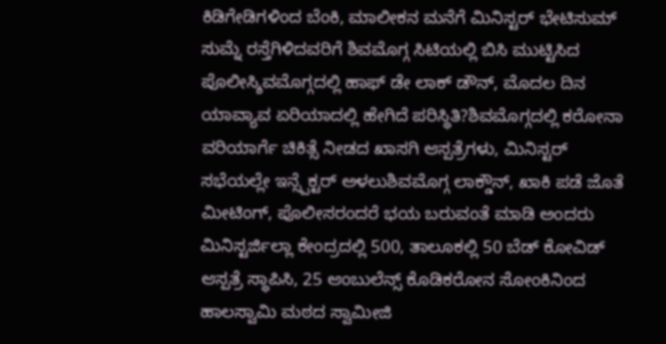ಕಿಡಿಗೇಡಿಗಳಿಂದ ಬೆಂಕಿ, ಮಾಲೀಕನ ಮನೆಗೆ ಮಿನಿಸ್ಟರ್ ಭೇಟಿಸುಮ್ ಸುಮ್ನೆ ರಸ್ತೆಗಿಳಿದವರಿಗೆ ಶಿವಮೊಗ್ಗ ಸಿಟಿಯಲ್ಲಿ ಬಿಸಿ ಮುಟ್ಟಿಸಿದ ಪೊಲೀಸ್ಶಿವಮೊಗ್ಗದಲ್ಲಿ ಹಾಫ್ ಡೇ ಲಾಕ್ ಡೌನ್, ಮೊದಲ ದಿನ ಯಾವ್ಯಾವ ಏರಿಯಾದಲ್ಲಿ ಹೇಗಿದೆ ಪರಿಸ್ಥಿತಿ?ಶಿವಮೊಗ್ಗದಲ್ಲಿ ಕರೋನಾ ವರಿಯಾರ್ಗೆ ಚಿಕಿತ್ಸೆ ನೀಡದ ಖಾಸಗಿ ಆಸ್ಪತ್ರೆಗಳು, ಮಿನಿಸ್ಟರ್ ಸಭೆಯಲ್ಲೇ ಇನ್ಸ್ಪೆಕ್ಟರ್ ಅಳಲುಶಿವಮೊಗ್ಗ ಲಾಕ್ಡೌನ್, ಖಾಕಿ ಪಡೆ ಜೊತೆ ಮೀಟಿಂಗ್, ಪೊಲೀಸರಂದರೆ ಭಯ ಬರುವಂತೆ ಮಾಡಿ ಅಂದರು ಮಿನಿಸ್ಟರ್ಜಿಲ್ಲಾ ಕೇಂದ್ರದಲ್ಲಿ 500, ತಾಲೂಕಲ್ಲಿ 50 ಬೆಡ್ ಕೋವಿಡ್ ಆಸ್ಪತ್ರೆ ಸ್ಥಾಪಿಸಿ, 25 ಆಂಬುಲೆನ್ಸ್ ಕೊಡಿಕರೋನ ಸೋಂಕಿನಿಂದ ಹಾಲಸ್ವಾಮಿ ಮಠದ ಸ್ವಾಮೀಜಿ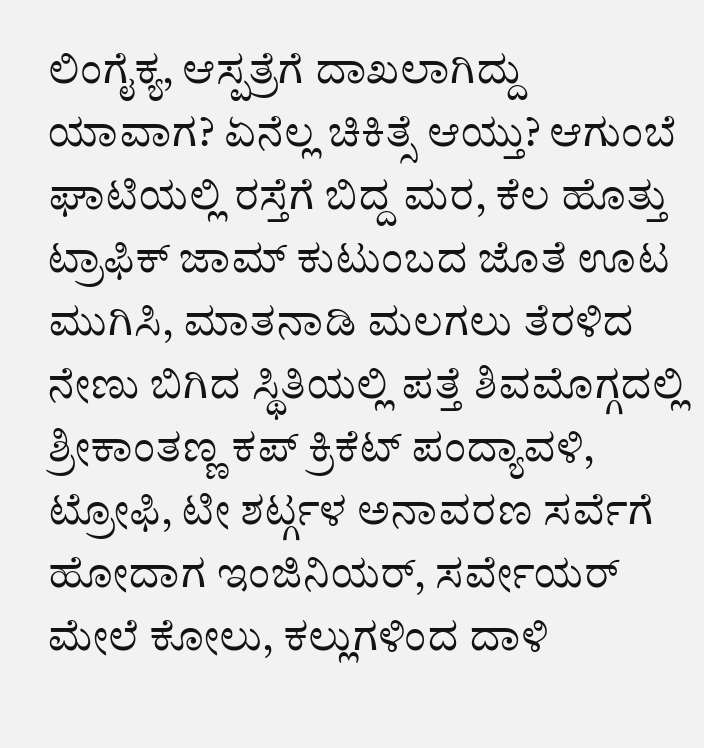ಲಿಂಗೈಕ್ಯ, ಆಸ್ಪತ್ರೆಗೆ ದಾಖಲಾಗಿದ್ದು ಯಾವಾಗ? ಏನೆಲ್ಲ ಚಿಕಿತ್ಸೆ ಆಯ್ತು? ಆಗುಂಬೆ ಘಾಟಿಯಲ್ಲಿ ರಸ್ತೆಗೆ ಬಿದ್ದ ಮರ, ಕೆಲ ಹೊತ್ತು ಟ್ರಾಫಿಕ್ ಜಾಮ್ ಕುಟುಂಬದ ಜೊತೆ ಊಟ ಮುಗಿಸಿ, ಮಾತನಾಡಿ ಮಲಗಲು ತೆರಳಿದ ನೇಣು ಬಿಗಿದ ಸ್ಥಿತಿಯಲ್ಲಿ ಪತ್ತೆ ಶಿವಮೊಗ್ಗದಲ್ಲಿ ಶ್ರೀಕಾಂತಣ್ಣ ಕಪ್ ಕ್ರಿಕೆಟ್ ಪಂದ್ಯಾವಳಿ, ಟ್ರೋಫಿ, ಟೀ ಶರ್ಟ್ಗಳ ಅನಾವರಣ ಸರ್ವೆಗೆ ಹೋದಾಗ ಇಂಜಿನಿಯರ್, ಸರ್ವೇಯರ್ ಮೇಲೆ ಕೋಲು, ಕಲ್ಲುಗಳಿಂದ ದಾಳಿ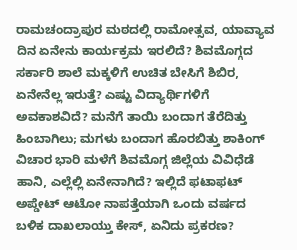ರಾಮಚಂದ್ರಾಪುರ ಮಠದಲ್ಲಿ ರಾಮೋತ್ಸವ, ಯಾವ್ಯಾವ ದಿನ ಏನೇನು ಕಾರ್ಯಕ್ರಮ ಇರಲಿದೆ? ಶಿವಮೊಗ್ಗದ ಸರ್ಕಾರಿ ಶಾಲೆ ಮಕ್ಕಳಿಗೆ ಉಚಿತ ಬೇಸಿಗೆ ಶಿಬಿರ, ಏನೇನೆಲ್ಲ ಇರುತ್ತೆ? ಎಷ್ಟು ವಿದ್ಯಾರ್ಥಿಗಳಿಗೆ ಅವಕಾಶವಿದೆ? ಮನೆಗೆ ತಾಯಿ ಬಂದಾಗ ತೆರೆದಿತ್ತು ಹಿಂಬಾಗಿಲು; ಮಗಳು ಬಂದಾಗ ಹೊರಬಿತ್ತು ಶಾಕಿಂಗ್ ವಿಚಾರ ಭಾರಿ ಮಳೆಗೆ ಶಿವಮೊಗ್ಗ ಜಿಲ್ಲೆಯ ವಿವಿಧೆಡೆ ಹಾನಿ, ಎಲ್ಲೆಲ್ಲಿ ಏನೇನಾಗಿದೆ? ಇಲ್ಲಿದೆ ಫಟಾಫಟ್ ಅಪ್ಡೇಟ್ ಆಟೋ ನಾಪತ್ತೆಯಾಗಿ ಒಂದು ವರ್ಷದ ಬಳಿಕ ದಾಖಲಾಯ್ತು ಕೇಸ್, ಏನಿದು ಪ್ರಕರಣ?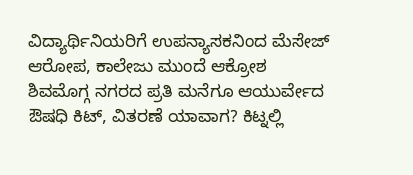ವಿದ್ಯಾರ್ಥಿನಿಯರಿಗೆ ಉಪನ್ಯಾಸಕನಿಂದ ಮೆಸೇಜ್ ಆರೋಪ, ಕಾಲೇಜು ಮುಂದೆ ಆಕ್ರೋಶ
ಶಿವಮೊಗ್ಗ ನಗರದ ಪ್ರತಿ ಮನೆಗೂ ಆಯುರ್ವೇದ ಔಷಧಿ ಕಿಟ್, ವಿತರಣೆ ಯಾವಾಗ? ಕಿಟ್ನಲ್ಲಿ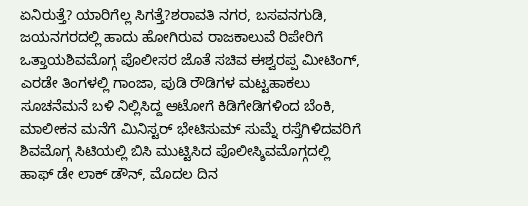ಏನಿರುತ್ತೆ? ಯಾರಿಗೆಲ್ಲ ಸಿಗತ್ತೆ?ಶರಾವತಿ ನಗರ, ಬಸವನಗುಡಿ, ಜಯನಗರದಲ್ಲಿ ಹಾದು ಹೋಗಿರುವ ರಾಜಕಾಲುವೆ ರಿಪೇರಿಗೆ ಒತ್ತಾಯಶಿವಮೊಗ್ಗ ಪೊಲೀಸರ ಜೊತೆ ಸಚಿವ ಈಶ್ವರಪ್ಪ ಮೀಟಿಂಗ್, ಎರಡೇ ತಿಂಗಳಲ್ಲಿ ಗಾಂಜಾ, ಪುಡಿ ರೌಡಿಗಳ ಮಟ್ಟಹಾಕಲು ಸೂಚನೆಮನೆ ಬಳಿ ನಿಲ್ಲಿಸಿದ್ದ ಆಟೋಗೆ ಕಿಡಿಗೇಡಿಗಳಿಂದ ಬೆಂಕಿ, ಮಾಲೀಕನ ಮನೆಗೆ ಮಿನಿಸ್ಟರ್ ಭೇಟಿಸುಮ್ ಸುಮ್ನೆ ರಸ್ತೆಗಿಳಿದವರಿಗೆ ಶಿವಮೊಗ್ಗ ಸಿಟಿಯಲ್ಲಿ ಬಿಸಿ ಮುಟ್ಟಿಸಿದ ಪೊಲೀಸ್ಶಿವಮೊಗ್ಗದಲ್ಲಿ ಹಾಫ್ ಡೇ ಲಾಕ್ ಡೌನ್, ಮೊದಲ ದಿನ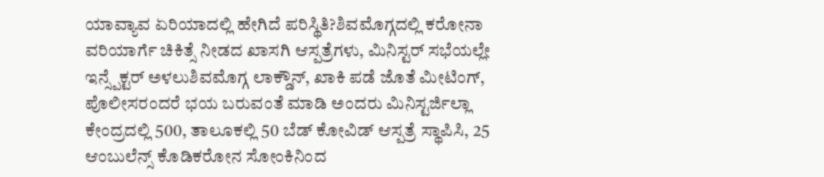ಯಾವ್ಯಾವ ಏರಿಯಾದಲ್ಲಿ ಹೇಗಿದೆ ಪರಿಸ್ಥಿತಿ?ಶಿವಮೊಗ್ಗದಲ್ಲಿ ಕರೋನಾ ವರಿಯಾರ್ಗೆ ಚಿಕಿತ್ಸೆ ನೀಡದ ಖಾಸಗಿ ಆಸ್ಪತ್ರೆಗಳು, ಮಿನಿಸ್ಟರ್ ಸಭೆಯಲ್ಲೇ ಇನ್ಸ್ಪೆಕ್ಟರ್ ಅಳಲುಶಿವಮೊಗ್ಗ ಲಾಕ್ಡೌನ್, ಖಾಕಿ ಪಡೆ ಜೊತೆ ಮೀಟಿಂಗ್, ಪೊಲೀಸರಂದರೆ ಭಯ ಬರುವಂತೆ ಮಾಡಿ ಅಂದರು ಮಿನಿಸ್ಟರ್ಜಿಲ್ಲಾ ಕೇಂದ್ರದಲ್ಲಿ 500, ತಾಲೂಕಲ್ಲಿ 50 ಬೆಡ್ ಕೋವಿಡ್ ಆಸ್ಪತ್ರೆ ಸ್ಥಾಪಿಸಿ, 25 ಆಂಬುಲೆನ್ಸ್ ಕೊಡಿಕರೋನ ಸೋಂಕಿನಿಂದ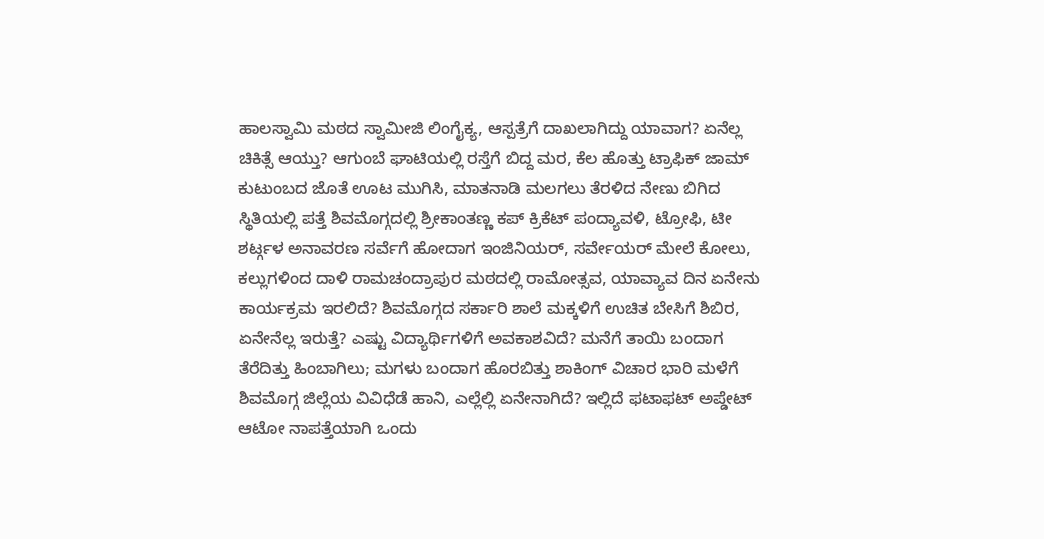ಹಾಲಸ್ವಾಮಿ ಮಠದ ಸ್ವಾಮೀಜಿ ಲಿಂಗೈಕ್ಯ, ಆಸ್ಪತ್ರೆಗೆ ದಾಖಲಾಗಿದ್ದು ಯಾವಾಗ? ಏನೆಲ್ಲ ಚಿಕಿತ್ಸೆ ಆಯ್ತು? ಆಗುಂಬೆ ಘಾಟಿಯಲ್ಲಿ ರಸ್ತೆಗೆ ಬಿದ್ದ ಮರ, ಕೆಲ ಹೊತ್ತು ಟ್ರಾಫಿಕ್ ಜಾಮ್ ಕುಟುಂಬದ ಜೊತೆ ಊಟ ಮುಗಿಸಿ, ಮಾತನಾಡಿ ಮಲಗಲು ತೆರಳಿದ ನೇಣು ಬಿಗಿದ ಸ್ಥಿತಿಯಲ್ಲಿ ಪತ್ತೆ ಶಿವಮೊಗ್ಗದಲ್ಲಿ ಶ್ರೀಕಾಂತಣ್ಣ ಕಪ್ ಕ್ರಿಕೆಟ್ ಪಂದ್ಯಾವಳಿ, ಟ್ರೋಫಿ, ಟೀ ಶರ್ಟ್ಗಳ ಅನಾವರಣ ಸರ್ವೆಗೆ ಹೋದಾಗ ಇಂಜಿನಿಯರ್, ಸರ್ವೇಯರ್ ಮೇಲೆ ಕೋಲು, ಕಲ್ಲುಗಳಿಂದ ದಾಳಿ ರಾಮಚಂದ್ರಾಪುರ ಮಠದಲ್ಲಿ ರಾಮೋತ್ಸವ, ಯಾವ್ಯಾವ ದಿನ ಏನೇನು ಕಾರ್ಯಕ್ರಮ ಇರಲಿದೆ? ಶಿವಮೊಗ್ಗದ ಸರ್ಕಾರಿ ಶಾಲೆ ಮಕ್ಕಳಿಗೆ ಉಚಿತ ಬೇಸಿಗೆ ಶಿಬಿರ, ಏನೇನೆಲ್ಲ ಇರುತ್ತೆ? ಎಷ್ಟು ವಿದ್ಯಾರ್ಥಿಗಳಿಗೆ ಅವಕಾಶವಿದೆ? ಮನೆಗೆ ತಾಯಿ ಬಂದಾಗ ತೆರೆದಿತ್ತು ಹಿಂಬಾಗಿಲು; ಮಗಳು ಬಂದಾಗ ಹೊರಬಿತ್ತು ಶಾಕಿಂಗ್ ವಿಚಾರ ಭಾರಿ ಮಳೆಗೆ ಶಿವಮೊಗ್ಗ ಜಿಲ್ಲೆಯ ವಿವಿಧೆಡೆ ಹಾನಿ, ಎಲ್ಲೆಲ್ಲಿ ಏನೇನಾಗಿದೆ? ಇಲ್ಲಿದೆ ಫಟಾಫಟ್ ಅಪ್ಡೇಟ್ ಆಟೋ ನಾಪತ್ತೆಯಾಗಿ ಒಂದು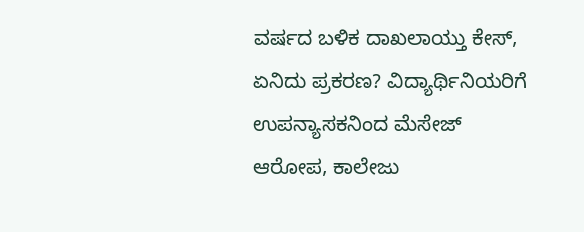ವರ್ಷದ ಬಳಿಕ ದಾಖಲಾಯ್ತು ಕೇಸ್, ಏನಿದು ಪ್ರಕರಣ? ವಿದ್ಯಾರ್ಥಿನಿಯರಿಗೆ ಉಪನ್ಯಾಸಕನಿಂದ ಮೆಸೇಜ್ ಆರೋಪ, ಕಾಲೇಜು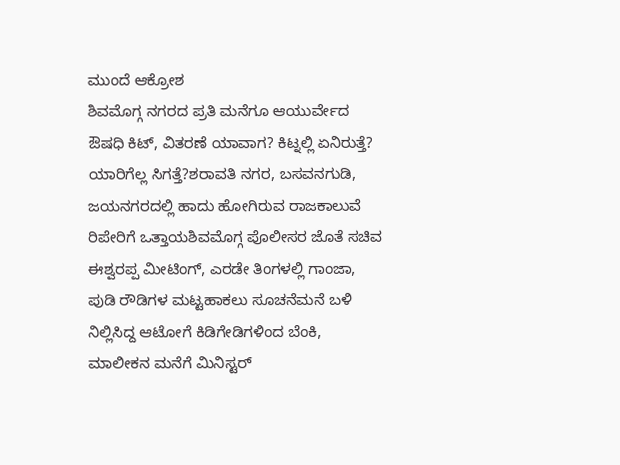ಮುಂದೆ ಆಕ್ರೋಶ
ಶಿವಮೊಗ್ಗ ನಗರದ ಪ್ರತಿ ಮನೆಗೂ ಆಯುರ್ವೇದ ಔಷಧಿ ಕಿಟ್, ವಿತರಣೆ ಯಾವಾಗ? ಕಿಟ್ನಲ್ಲಿ ಏನಿರುತ್ತೆ? ಯಾರಿಗೆಲ್ಲ ಸಿಗತ್ತೆ?ಶರಾವತಿ ನಗರ, ಬಸವನಗುಡಿ, ಜಯನಗರದಲ್ಲಿ ಹಾದು ಹೋಗಿರುವ ರಾಜಕಾಲುವೆ ರಿಪೇರಿಗೆ ಒತ್ತಾಯಶಿವಮೊಗ್ಗ ಪೊಲೀಸರ ಜೊತೆ ಸಚಿವ ಈಶ್ವರಪ್ಪ ಮೀಟಿಂಗ್, ಎರಡೇ ತಿಂಗಳಲ್ಲಿ ಗಾಂಜಾ, ಪುಡಿ ರೌಡಿಗಳ ಮಟ್ಟಹಾಕಲು ಸೂಚನೆಮನೆ ಬಳಿ ನಿಲ್ಲಿಸಿದ್ದ ಆಟೋಗೆ ಕಿಡಿಗೇಡಿಗಳಿಂದ ಬೆಂಕಿ, ಮಾಲೀಕನ ಮನೆಗೆ ಮಿನಿಸ್ಟರ್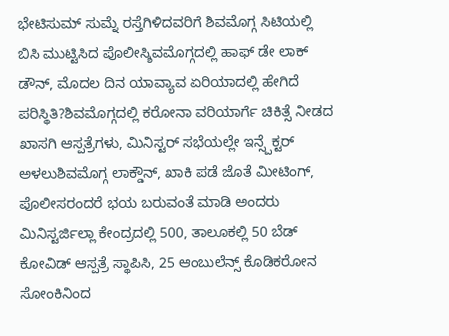ಭೇಟಿಸುಮ್ ಸುಮ್ನೆ ರಸ್ತೆಗಿಳಿದವರಿಗೆ ಶಿವಮೊಗ್ಗ ಸಿಟಿಯಲ್ಲಿ ಬಿಸಿ ಮುಟ್ಟಿಸಿದ ಪೊಲೀಸ್ಶಿವಮೊಗ್ಗದಲ್ಲಿ ಹಾಫ್ ಡೇ ಲಾಕ್ ಡೌನ್, ಮೊದಲ ದಿನ ಯಾವ್ಯಾವ ಏರಿಯಾದಲ್ಲಿ ಹೇಗಿದೆ ಪರಿಸ್ಥಿತಿ?ಶಿವಮೊಗ್ಗದಲ್ಲಿ ಕರೋನಾ ವರಿಯಾರ್ಗೆ ಚಿಕಿತ್ಸೆ ನೀಡದ ಖಾಸಗಿ ಆಸ್ಪತ್ರೆಗಳು, ಮಿನಿಸ್ಟರ್ ಸಭೆಯಲ್ಲೇ ಇನ್ಸ್ಪೆಕ್ಟರ್ ಅಳಲುಶಿವಮೊಗ್ಗ ಲಾಕ್ಡೌನ್, ಖಾಕಿ ಪಡೆ ಜೊತೆ ಮೀಟಿಂಗ್, ಪೊಲೀಸರಂದರೆ ಭಯ ಬರುವಂತೆ ಮಾಡಿ ಅಂದರು ಮಿನಿಸ್ಟರ್ಜಿಲ್ಲಾ ಕೇಂದ್ರದಲ್ಲಿ 500, ತಾಲೂಕಲ್ಲಿ 50 ಬೆಡ್ ಕೋವಿಡ್ ಆಸ್ಪತ್ರೆ ಸ್ಥಾಪಿಸಿ, 25 ಆಂಬುಲೆನ್ಸ್ ಕೊಡಿಕರೋನ ಸೋಂಕಿನಿಂದ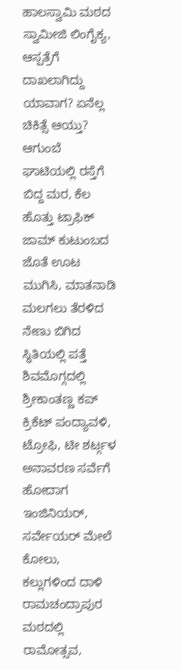ಹಾಲಸ್ವಾಮಿ ಮಠದ ಸ್ವಾಮೀಜಿ ಲಿಂಗೈಕ್ಯ, ಆಸ್ಪತ್ರೆಗೆ ದಾಖಲಾಗಿದ್ದು ಯಾವಾಗ? ಏನೆಲ್ಲ ಚಿಕಿತ್ಸೆ ಆಯ್ತು? ಆಗುಂಬೆ ಘಾಟಿಯಲ್ಲಿ ರಸ್ತೆಗೆ ಬಿದ್ದ ಮರ, ಕೆಲ ಹೊತ್ತು ಟ್ರಾಫಿಕ್ ಜಾಮ್ ಕುಟುಂಬದ ಜೊತೆ ಊಟ ಮುಗಿಸಿ, ಮಾತನಾಡಿ ಮಲಗಲು ತೆರಳಿದ ನೇಣು ಬಿಗಿದ ಸ್ಥಿತಿಯಲ್ಲಿ ಪತ್ತೆ ಶಿವಮೊಗ್ಗದಲ್ಲಿ ಶ್ರೀಕಾಂತಣ್ಣ ಕಪ್ ಕ್ರಿಕೆಟ್ ಪಂದ್ಯಾವಳಿ, ಟ್ರೋಫಿ, ಟೀ ಶರ್ಟ್ಗಳ ಅನಾವರಣ ಸರ್ವೆಗೆ ಹೋದಾಗ ಇಂಜಿನಿಯರ್, ಸರ್ವೇಯರ್ ಮೇಲೆ ಕೋಲು, ಕಲ್ಲುಗಳಿಂದ ದಾಳಿ ರಾಮಚಂದ್ರಾಪುರ ಮಠದಲ್ಲಿ ರಾಮೋತ್ಸವ,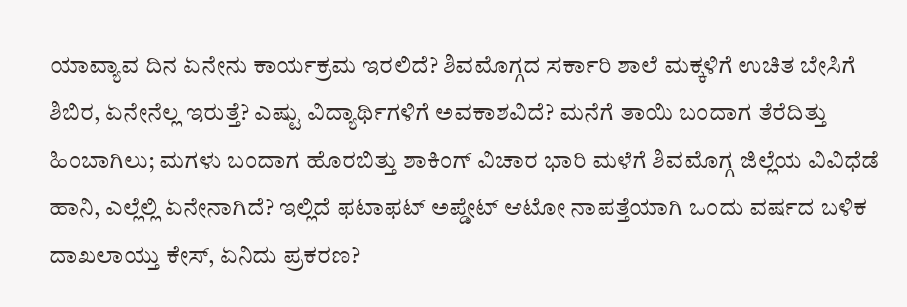ಯಾವ್ಯಾವ ದಿನ ಏನೇನು ಕಾರ್ಯಕ್ರಮ ಇರಲಿದೆ? ಶಿವಮೊಗ್ಗದ ಸರ್ಕಾರಿ ಶಾಲೆ ಮಕ್ಕಳಿಗೆ ಉಚಿತ ಬೇಸಿಗೆ ಶಿಬಿರ, ಏನೇನೆಲ್ಲ ಇರುತ್ತೆ? ಎಷ್ಟು ವಿದ್ಯಾರ್ಥಿಗಳಿಗೆ ಅವಕಾಶವಿದೆ? ಮನೆಗೆ ತಾಯಿ ಬಂದಾಗ ತೆರೆದಿತ್ತು ಹಿಂಬಾಗಿಲು; ಮಗಳು ಬಂದಾಗ ಹೊರಬಿತ್ತು ಶಾಕಿಂಗ್ ವಿಚಾರ ಭಾರಿ ಮಳೆಗೆ ಶಿವಮೊಗ್ಗ ಜಿಲ್ಲೆಯ ವಿವಿಧೆಡೆ ಹಾನಿ, ಎಲ್ಲೆಲ್ಲಿ ಏನೇನಾಗಿದೆ? ಇಲ್ಲಿದೆ ಫಟಾಫಟ್ ಅಪ್ಡೇಟ್ ಆಟೋ ನಾಪತ್ತೆಯಾಗಿ ಒಂದು ವರ್ಷದ ಬಳಿಕ ದಾಖಲಾಯ್ತು ಕೇಸ್, ಏನಿದು ಪ್ರಕರಣ?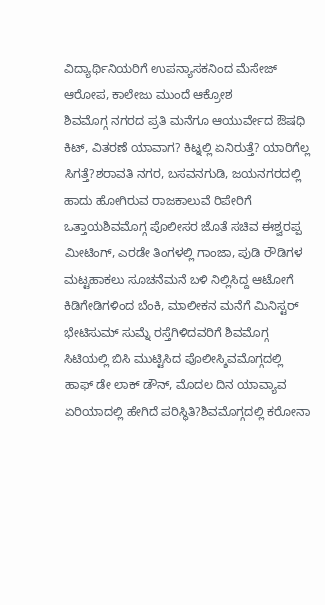ವಿದ್ಯಾರ್ಥಿನಿಯರಿಗೆ ಉಪನ್ಯಾಸಕನಿಂದ ಮೆಸೇಜ್ ಆರೋಪ, ಕಾಲೇಜು ಮುಂದೆ ಆಕ್ರೋಶ
ಶಿವಮೊಗ್ಗ ನಗರದ ಪ್ರತಿ ಮನೆಗೂ ಆಯುರ್ವೇದ ಔಷಧಿ ಕಿಟ್, ವಿತರಣೆ ಯಾವಾಗ? ಕಿಟ್ನಲ್ಲಿ ಏನಿರುತ್ತೆ? ಯಾರಿಗೆಲ್ಲ ಸಿಗತ್ತೆ?ಶರಾವತಿ ನಗರ, ಬಸವನಗುಡಿ, ಜಯನಗರದಲ್ಲಿ ಹಾದು ಹೋಗಿರುವ ರಾಜಕಾಲುವೆ ರಿಪೇರಿಗೆ ಒತ್ತಾಯಶಿವಮೊಗ್ಗ ಪೊಲೀಸರ ಜೊತೆ ಸಚಿವ ಈಶ್ವರಪ್ಪ ಮೀಟಿಂಗ್, ಎರಡೇ ತಿಂಗಳಲ್ಲಿ ಗಾಂಜಾ, ಪುಡಿ ರೌಡಿಗಳ ಮಟ್ಟಹಾಕಲು ಸೂಚನೆಮನೆ ಬಳಿ ನಿಲ್ಲಿಸಿದ್ದ ಆಟೋಗೆ ಕಿಡಿಗೇಡಿಗಳಿಂದ ಬೆಂಕಿ, ಮಾಲೀಕನ ಮನೆಗೆ ಮಿನಿಸ್ಟರ್ ಭೇಟಿಸುಮ್ ಸುಮ್ನೆ ರಸ್ತೆಗಿಳಿದವರಿಗೆ ಶಿವಮೊಗ್ಗ ಸಿಟಿಯಲ್ಲಿ ಬಿಸಿ ಮುಟ್ಟಿಸಿದ ಪೊಲೀಸ್ಶಿವಮೊಗ್ಗದಲ್ಲಿ ಹಾಫ್ ಡೇ ಲಾಕ್ ಡೌನ್, ಮೊದಲ ದಿನ ಯಾವ್ಯಾವ ಏರಿಯಾದಲ್ಲಿ ಹೇಗಿದೆ ಪರಿಸ್ಥಿತಿ?ಶಿವಮೊಗ್ಗದಲ್ಲಿ ಕರೋನಾ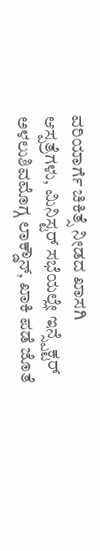ವರಿಯಾರ್ಗೆ ಚಿಕಿತ್ಸೆ ನೀಡದ ಖಾಸಗಿ ಆಸ್ಪತ್ರೆಗಳು, ಮಿನಿಸ್ಟರ್ ಸಭೆಯಲ್ಲೇ ಇನ್ಸ್ಪೆಕ್ಟರ್ ಅಳಲುಶಿವಮೊಗ್ಗ ಲಾಕ್ಡೌನ್, ಖಾಕಿ ಪಡೆ ಜೊತೆ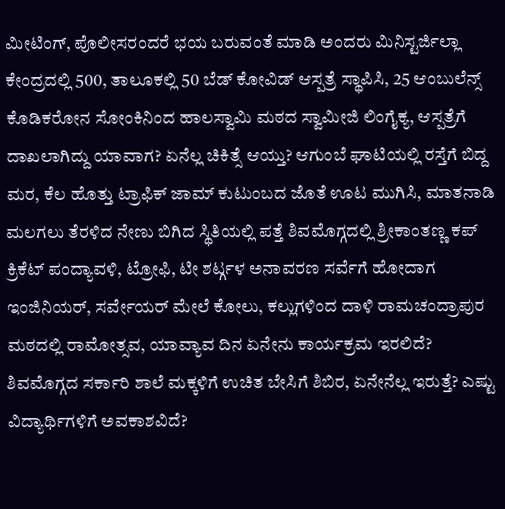ಮೀಟಿಂಗ್, ಪೊಲೀಸರಂದರೆ ಭಯ ಬರುವಂತೆ ಮಾಡಿ ಅಂದರು ಮಿನಿಸ್ಟರ್ಜಿಲ್ಲಾ ಕೇಂದ್ರದಲ್ಲಿ 500, ತಾಲೂಕಲ್ಲಿ 50 ಬೆಡ್ ಕೋವಿಡ್ ಆಸ್ಪತ್ರೆ ಸ್ಥಾಪಿಸಿ, 25 ಆಂಬುಲೆನ್ಸ್ ಕೊಡಿಕರೋನ ಸೋಂಕಿನಿಂದ ಹಾಲಸ್ವಾಮಿ ಮಠದ ಸ್ವಾಮೀಜಿ ಲಿಂಗೈಕ್ಯ, ಆಸ್ಪತ್ರೆಗೆ ದಾಖಲಾಗಿದ್ದು ಯಾವಾಗ? ಏನೆಲ್ಲ ಚಿಕಿತ್ಸೆ ಆಯ್ತು? ಆಗುಂಬೆ ಘಾಟಿಯಲ್ಲಿ ರಸ್ತೆಗೆ ಬಿದ್ದ ಮರ, ಕೆಲ ಹೊತ್ತು ಟ್ರಾಫಿಕ್ ಜಾಮ್ ಕುಟುಂಬದ ಜೊತೆ ಊಟ ಮುಗಿಸಿ, ಮಾತನಾಡಿ ಮಲಗಲು ತೆರಳಿದ ನೇಣು ಬಿಗಿದ ಸ್ಥಿತಿಯಲ್ಲಿ ಪತ್ತೆ ಶಿವಮೊಗ್ಗದಲ್ಲಿ ಶ್ರೀಕಾಂತಣ್ಣ ಕಪ್ ಕ್ರಿಕೆಟ್ ಪಂದ್ಯಾವಳಿ, ಟ್ರೋಫಿ, ಟೀ ಶರ್ಟ್ಗಳ ಅನಾವರಣ ಸರ್ವೆಗೆ ಹೋದಾಗ ಇಂಜಿನಿಯರ್, ಸರ್ವೇಯರ್ ಮೇಲೆ ಕೋಲು, ಕಲ್ಲುಗಳಿಂದ ದಾಳಿ ರಾಮಚಂದ್ರಾಪುರ ಮಠದಲ್ಲಿ ರಾಮೋತ್ಸವ, ಯಾವ್ಯಾವ ದಿನ ಏನೇನು ಕಾರ್ಯಕ್ರಮ ಇರಲಿದೆ? ಶಿವಮೊಗ್ಗದ ಸರ್ಕಾರಿ ಶಾಲೆ ಮಕ್ಕಳಿಗೆ ಉಚಿತ ಬೇಸಿಗೆ ಶಿಬಿರ, ಏನೇನೆಲ್ಲ ಇರುತ್ತೆ? ಎಷ್ಟು ವಿದ್ಯಾರ್ಥಿಗಳಿಗೆ ಅವಕಾಶವಿದೆ?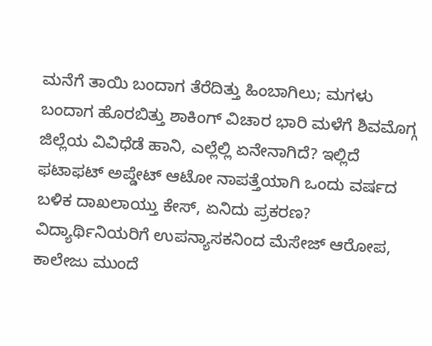ಮನೆಗೆ ತಾಯಿ ಬಂದಾಗ ತೆರೆದಿತ್ತು ಹಿಂಬಾಗಿಲು; ಮಗಳು ಬಂದಾಗ ಹೊರಬಿತ್ತು ಶಾಕಿಂಗ್ ವಿಚಾರ ಭಾರಿ ಮಳೆಗೆ ಶಿವಮೊಗ್ಗ ಜಿಲ್ಲೆಯ ವಿವಿಧೆಡೆ ಹಾನಿ, ಎಲ್ಲೆಲ್ಲಿ ಏನೇನಾಗಿದೆ? ಇಲ್ಲಿದೆ ಫಟಾಫಟ್ ಅಪ್ಡೇಟ್ ಆಟೋ ನಾಪತ್ತೆಯಾಗಿ ಒಂದು ವರ್ಷದ ಬಳಿಕ ದಾಖಲಾಯ್ತು ಕೇಸ್, ಏನಿದು ಪ್ರಕರಣ? ವಿದ್ಯಾರ್ಥಿನಿಯರಿಗೆ ಉಪನ್ಯಾಸಕನಿಂದ ಮೆಸೇಜ್ ಆರೋಪ, ಕಾಲೇಜು ಮುಂದೆ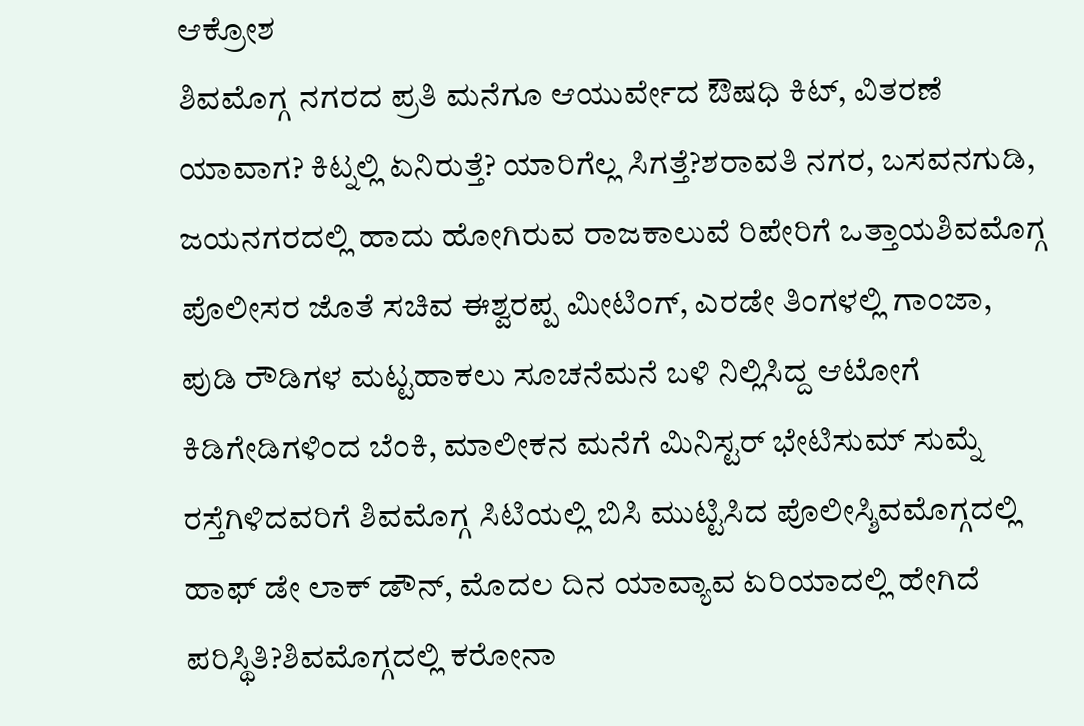ಆಕ್ರೋಶ
ಶಿವಮೊಗ್ಗ ನಗರದ ಪ್ರತಿ ಮನೆಗೂ ಆಯುರ್ವೇದ ಔಷಧಿ ಕಿಟ್, ವಿತರಣೆ ಯಾವಾಗ? ಕಿಟ್ನಲ್ಲಿ ಏನಿರುತ್ತೆ? ಯಾರಿಗೆಲ್ಲ ಸಿಗತ್ತೆ?ಶರಾವತಿ ನಗರ, ಬಸವನಗುಡಿ, ಜಯನಗರದಲ್ಲಿ ಹಾದು ಹೋಗಿರುವ ರಾಜಕಾಲುವೆ ರಿಪೇರಿಗೆ ಒತ್ತಾಯಶಿವಮೊಗ್ಗ ಪೊಲೀಸರ ಜೊತೆ ಸಚಿವ ಈಶ್ವರಪ್ಪ ಮೀಟಿಂಗ್, ಎರಡೇ ತಿಂಗಳಲ್ಲಿ ಗಾಂಜಾ, ಪುಡಿ ರೌಡಿಗಳ ಮಟ್ಟಹಾಕಲು ಸೂಚನೆಮನೆ ಬಳಿ ನಿಲ್ಲಿಸಿದ್ದ ಆಟೋಗೆ ಕಿಡಿಗೇಡಿಗಳಿಂದ ಬೆಂಕಿ, ಮಾಲೀಕನ ಮನೆಗೆ ಮಿನಿಸ್ಟರ್ ಭೇಟಿಸುಮ್ ಸುಮ್ನೆ ರಸ್ತೆಗಿಳಿದವರಿಗೆ ಶಿವಮೊಗ್ಗ ಸಿಟಿಯಲ್ಲಿ ಬಿಸಿ ಮುಟ್ಟಿಸಿದ ಪೊಲೀಸ್ಶಿವಮೊಗ್ಗದಲ್ಲಿ ಹಾಫ್ ಡೇ ಲಾಕ್ ಡೌನ್, ಮೊದಲ ದಿನ ಯಾವ್ಯಾವ ಏರಿಯಾದಲ್ಲಿ ಹೇಗಿದೆ ಪರಿಸ್ಥಿತಿ?ಶಿವಮೊಗ್ಗದಲ್ಲಿ ಕರೋನಾ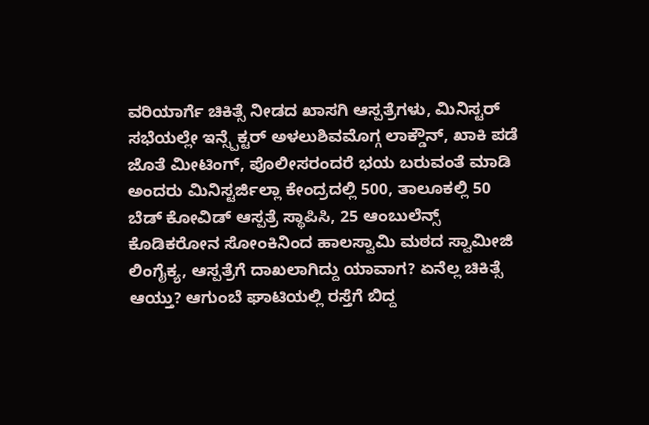ವರಿಯಾರ್ಗೆ ಚಿಕಿತ್ಸೆ ನೀಡದ ಖಾಸಗಿ ಆಸ್ಪತ್ರೆಗಳು, ಮಿನಿಸ್ಟರ್ ಸಭೆಯಲ್ಲೇ ಇನ್ಸ್ಪೆಕ್ಟರ್ ಅಳಲುಶಿವಮೊಗ್ಗ ಲಾಕ್ಡೌನ್, ಖಾಕಿ ಪಡೆ ಜೊತೆ ಮೀಟಿಂಗ್, ಪೊಲೀಸರಂದರೆ ಭಯ ಬರುವಂತೆ ಮಾಡಿ ಅಂದರು ಮಿನಿಸ್ಟರ್ಜಿಲ್ಲಾ ಕೇಂದ್ರದಲ್ಲಿ 500, ತಾಲೂಕಲ್ಲಿ 50 ಬೆಡ್ ಕೋವಿಡ್ ಆಸ್ಪತ್ರೆ ಸ್ಥಾಪಿಸಿ, 25 ಆಂಬುಲೆನ್ಸ್ ಕೊಡಿಕರೋನ ಸೋಂಕಿನಿಂದ ಹಾಲಸ್ವಾಮಿ ಮಠದ ಸ್ವಾಮೀಜಿ ಲಿಂಗೈಕ್ಯ, ಆಸ್ಪತ್ರೆಗೆ ದಾಖಲಾಗಿದ್ದು ಯಾವಾಗ? ಏನೆಲ್ಲ ಚಿಕಿತ್ಸೆ ಆಯ್ತು? ಆಗುಂಬೆ ಘಾಟಿಯಲ್ಲಿ ರಸ್ತೆಗೆ ಬಿದ್ದ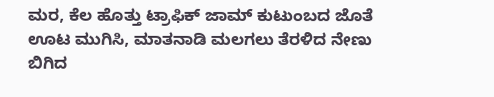ಮರ, ಕೆಲ ಹೊತ್ತು ಟ್ರಾಫಿಕ್ ಜಾಮ್ ಕುಟುಂಬದ ಜೊತೆ ಊಟ ಮುಗಿಸಿ, ಮಾತನಾಡಿ ಮಲಗಲು ತೆರಳಿದ ನೇಣು ಬಿಗಿದ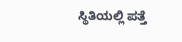ಸ್ಥಿತಿಯಲ್ಲಿ ಪತ್ತೆ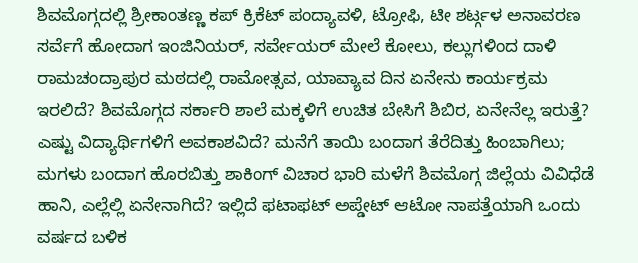ಶಿವಮೊಗ್ಗದಲ್ಲಿ ಶ್ರೀಕಾಂತಣ್ಣ ಕಪ್ ಕ್ರಿಕೆಟ್ ಪಂದ್ಯಾವಳಿ, ಟ್ರೋಫಿ, ಟೀ ಶರ್ಟ್ಗಳ ಅನಾವರಣ ಸರ್ವೆಗೆ ಹೋದಾಗ ಇಂಜಿನಿಯರ್, ಸರ್ವೇಯರ್ ಮೇಲೆ ಕೋಲು, ಕಲ್ಲುಗಳಿಂದ ದಾಳಿ ರಾಮಚಂದ್ರಾಪುರ ಮಠದಲ್ಲಿ ರಾಮೋತ್ಸವ, ಯಾವ್ಯಾವ ದಿನ ಏನೇನು ಕಾರ್ಯಕ್ರಮ ಇರಲಿದೆ? ಶಿವಮೊಗ್ಗದ ಸರ್ಕಾರಿ ಶಾಲೆ ಮಕ್ಕಳಿಗೆ ಉಚಿತ ಬೇಸಿಗೆ ಶಿಬಿರ, ಏನೇನೆಲ್ಲ ಇರುತ್ತೆ? ಎಷ್ಟು ವಿದ್ಯಾರ್ಥಿಗಳಿಗೆ ಅವಕಾಶವಿದೆ? ಮನೆಗೆ ತಾಯಿ ಬಂದಾಗ ತೆರೆದಿತ್ತು ಹಿಂಬಾಗಿಲು; ಮಗಳು ಬಂದಾಗ ಹೊರಬಿತ್ತು ಶಾಕಿಂಗ್ ವಿಚಾರ ಭಾರಿ ಮಳೆಗೆ ಶಿವಮೊಗ್ಗ ಜಿಲ್ಲೆಯ ವಿವಿಧೆಡೆ ಹಾನಿ, ಎಲ್ಲೆಲ್ಲಿ ಏನೇನಾಗಿದೆ? ಇಲ್ಲಿದೆ ಫಟಾಫಟ್ ಅಪ್ಡೇಟ್ ಆಟೋ ನಾಪತ್ತೆಯಾಗಿ ಒಂದು ವರ್ಷದ ಬಳಿಕ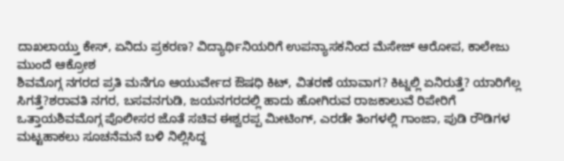ದಾಖಲಾಯ್ತು ಕೇಸ್, ಏನಿದು ಪ್ರಕರಣ? ವಿದ್ಯಾರ್ಥಿನಿಯರಿಗೆ ಉಪನ್ಯಾಸಕನಿಂದ ಮೆಸೇಜ್ ಆರೋಪ, ಕಾಲೇಜು ಮುಂದೆ ಆಕ್ರೋಶ
ಶಿವಮೊಗ್ಗ ನಗರದ ಪ್ರತಿ ಮನೆಗೂ ಆಯುರ್ವೇದ ಔಷಧಿ ಕಿಟ್, ವಿತರಣೆ ಯಾವಾಗ? ಕಿಟ್ನಲ್ಲಿ ಏನಿರುತ್ತೆ? ಯಾರಿಗೆಲ್ಲ ಸಿಗತ್ತೆ?ಶರಾವತಿ ನಗರ, ಬಸವನಗುಡಿ, ಜಯನಗರದಲ್ಲಿ ಹಾದು ಹೋಗಿರುವ ರಾಜಕಾಲುವೆ ರಿಪೇರಿಗೆ ಒತ್ತಾಯಶಿವಮೊಗ್ಗ ಪೊಲೀಸರ ಜೊತೆ ಸಚಿವ ಈಶ್ವರಪ್ಪ ಮೀಟಿಂಗ್, ಎರಡೇ ತಿಂಗಳಲ್ಲಿ ಗಾಂಜಾ, ಪುಡಿ ರೌಡಿಗಳ ಮಟ್ಟಹಾಕಲು ಸೂಚನೆಮನೆ ಬಳಿ ನಿಲ್ಲಿಸಿದ್ದ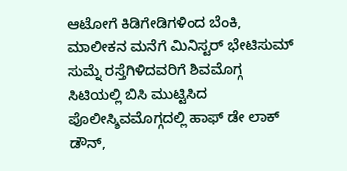ಆಟೋಗೆ ಕಿಡಿಗೇಡಿಗಳಿಂದ ಬೆಂಕಿ, ಮಾಲೀಕನ ಮನೆಗೆ ಮಿನಿಸ್ಟರ್ ಭೇಟಿಸುಮ್ ಸುಮ್ನೆ ರಸ್ತೆಗಿಳಿದವರಿಗೆ ಶಿವಮೊಗ್ಗ ಸಿಟಿಯಲ್ಲಿ ಬಿಸಿ ಮುಟ್ಟಿಸಿದ ಪೊಲೀಸ್ಶಿವಮೊಗ್ಗದಲ್ಲಿ ಹಾಫ್ ಡೇ ಲಾಕ್ ಡೌನ್,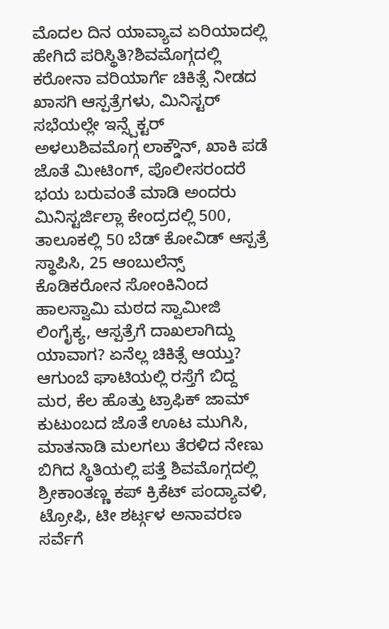ಮೊದಲ ದಿನ ಯಾವ್ಯಾವ ಏರಿಯಾದಲ್ಲಿ ಹೇಗಿದೆ ಪರಿಸ್ಥಿತಿ?ಶಿವಮೊಗ್ಗದಲ್ಲಿ ಕರೋನಾ ವರಿಯಾರ್ಗೆ ಚಿಕಿತ್ಸೆ ನೀಡದ ಖಾಸಗಿ ಆಸ್ಪತ್ರೆಗಳು, ಮಿನಿಸ್ಟರ್ ಸಭೆಯಲ್ಲೇ ಇನ್ಸ್ಪೆಕ್ಟರ್ ಅಳಲುಶಿವಮೊಗ್ಗ ಲಾಕ್ಡೌನ್, ಖಾಕಿ ಪಡೆ ಜೊತೆ ಮೀಟಿಂಗ್, ಪೊಲೀಸರಂದರೆ ಭಯ ಬರುವಂತೆ ಮಾಡಿ ಅಂದರು ಮಿನಿಸ್ಟರ್ಜಿಲ್ಲಾ ಕೇಂದ್ರದಲ್ಲಿ 500, ತಾಲೂಕಲ್ಲಿ 50 ಬೆಡ್ ಕೋವಿಡ್ ಆಸ್ಪತ್ರೆ ಸ್ಥಾಪಿಸಿ, 25 ಆಂಬುಲೆನ್ಸ್ ಕೊಡಿಕರೋನ ಸೋಂಕಿನಿಂದ ಹಾಲಸ್ವಾಮಿ ಮಠದ ಸ್ವಾಮೀಜಿ ಲಿಂಗೈಕ್ಯ, ಆಸ್ಪತ್ರೆಗೆ ದಾಖಲಾಗಿದ್ದು ಯಾವಾಗ? ಏನೆಲ್ಲ ಚಿಕಿತ್ಸೆ ಆಯ್ತು? ಆಗುಂಬೆ ಘಾಟಿಯಲ್ಲಿ ರಸ್ತೆಗೆ ಬಿದ್ದ ಮರ, ಕೆಲ ಹೊತ್ತು ಟ್ರಾಫಿಕ್ ಜಾಮ್ ಕುಟುಂಬದ ಜೊತೆ ಊಟ ಮುಗಿಸಿ, ಮಾತನಾಡಿ ಮಲಗಲು ತೆರಳಿದ ನೇಣು ಬಿಗಿದ ಸ್ಥಿತಿಯಲ್ಲಿ ಪತ್ತೆ ಶಿವಮೊಗ್ಗದಲ್ಲಿ ಶ್ರೀಕಾಂತಣ್ಣ ಕಪ್ ಕ್ರಿಕೆಟ್ ಪಂದ್ಯಾವಳಿ, ಟ್ರೋಫಿ, ಟೀ ಶರ್ಟ್ಗಳ ಅನಾವರಣ ಸರ್ವೆಗೆ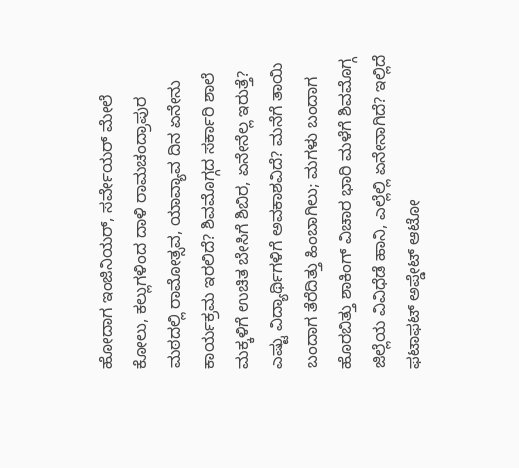ಹೋದಾಗ ಇಂಜಿನಿಯರ್, ಸರ್ವೇಯರ್ ಮೇಲೆ ಕೋಲು, ಕಲ್ಲುಗಳಿಂದ ದಾಳಿ ರಾಮಚಂದ್ರಾಪುರ ಮಠದಲ್ಲಿ ರಾಮೋತ್ಸವ, ಯಾವ್ಯಾವ ದಿನ ಏನೇನು ಕಾರ್ಯಕ್ರಮ ಇರಲಿದೆ? ಶಿವಮೊಗ್ಗದ ಸರ್ಕಾರಿ ಶಾಲೆ ಮಕ್ಕಳಿಗೆ ಉಚಿತ ಬೇಸಿಗೆ ಶಿಬಿರ, ಏನೇನೆಲ್ಲ ಇರುತ್ತೆ? ಎಷ್ಟು ವಿದ್ಯಾರ್ಥಿಗಳಿಗೆ ಅವಕಾಶವಿದೆ? ಮನೆಗೆ ತಾಯಿ ಬಂದಾಗ ತೆರೆದಿತ್ತು ಹಿಂಬಾಗಿಲು; ಮಗಳು ಬಂದಾಗ ಹೊರಬಿತ್ತು ಶಾಕಿಂಗ್ ವಿಚಾರ ಭಾರಿ ಮಳೆಗೆ ಶಿವಮೊಗ್ಗ ಜಿಲ್ಲೆಯ ವಿವಿಧೆಡೆ ಹಾನಿ, ಎಲ್ಲೆಲ್ಲಿ ಏನೇನಾಗಿದೆ? ಇಲ್ಲಿದೆ ಫಟಾಫಟ್ ಅಪ್ಡೇಟ್ ಆಟೋ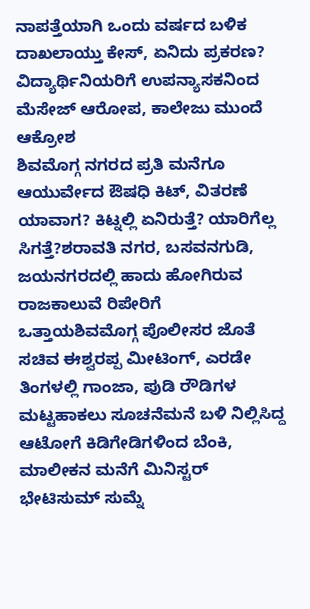ನಾಪತ್ತೆಯಾಗಿ ಒಂದು ವರ್ಷದ ಬಳಿಕ ದಾಖಲಾಯ್ತು ಕೇಸ್, ಏನಿದು ಪ್ರಕರಣ? ವಿದ್ಯಾರ್ಥಿನಿಯರಿಗೆ ಉಪನ್ಯಾಸಕನಿಂದ ಮೆಸೇಜ್ ಆರೋಪ, ಕಾಲೇಜು ಮುಂದೆ ಆಕ್ರೋಶ
ಶಿವಮೊಗ್ಗ ನಗರದ ಪ್ರತಿ ಮನೆಗೂ ಆಯುರ್ವೇದ ಔಷಧಿ ಕಿಟ್, ವಿತರಣೆ ಯಾವಾಗ? ಕಿಟ್ನಲ್ಲಿ ಏನಿರುತ್ತೆ? ಯಾರಿಗೆಲ್ಲ ಸಿಗತ್ತೆ?ಶರಾವತಿ ನಗರ, ಬಸವನಗುಡಿ, ಜಯನಗರದಲ್ಲಿ ಹಾದು ಹೋಗಿರುವ ರಾಜಕಾಲುವೆ ರಿಪೇರಿಗೆ ಒತ್ತಾಯಶಿವಮೊಗ್ಗ ಪೊಲೀಸರ ಜೊತೆ ಸಚಿವ ಈಶ್ವರಪ್ಪ ಮೀಟಿಂಗ್, ಎರಡೇ ತಿಂಗಳಲ್ಲಿ ಗಾಂಜಾ, ಪುಡಿ ರೌಡಿಗಳ ಮಟ್ಟಹಾಕಲು ಸೂಚನೆಮನೆ ಬಳಿ ನಿಲ್ಲಿಸಿದ್ದ ಆಟೋಗೆ ಕಿಡಿಗೇಡಿಗಳಿಂದ ಬೆಂಕಿ, ಮಾಲೀಕನ ಮನೆಗೆ ಮಿನಿಸ್ಟರ್ ಭೇಟಿಸುಮ್ ಸುಮ್ನೆ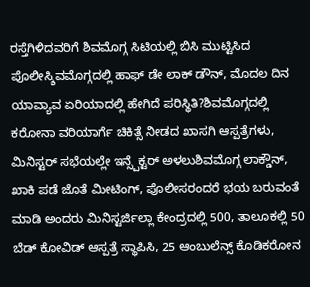ರಸ್ತೆಗಿಳಿದವರಿಗೆ ಶಿವಮೊಗ್ಗ ಸಿಟಿಯಲ್ಲಿ ಬಿಸಿ ಮುಟ್ಟಿಸಿದ ಪೊಲೀಸ್ಶಿವಮೊಗ್ಗದಲ್ಲಿ ಹಾಫ್ ಡೇ ಲಾಕ್ ಡೌನ್, ಮೊದಲ ದಿನ ಯಾವ್ಯಾವ ಏರಿಯಾದಲ್ಲಿ ಹೇಗಿದೆ ಪರಿಸ್ಥಿತಿ?ಶಿವಮೊಗ್ಗದಲ್ಲಿ ಕರೋನಾ ವರಿಯಾರ್ಗೆ ಚಿಕಿತ್ಸೆ ನೀಡದ ಖಾಸಗಿ ಆಸ್ಪತ್ರೆಗಳು, ಮಿನಿಸ್ಟರ್ ಸಭೆಯಲ್ಲೇ ಇನ್ಸ್ಪೆಕ್ಟರ್ ಅಳಲುಶಿವಮೊಗ್ಗ ಲಾಕ್ಡೌನ್, ಖಾಕಿ ಪಡೆ ಜೊತೆ ಮೀಟಿಂಗ್, ಪೊಲೀಸರಂದರೆ ಭಯ ಬರುವಂತೆ ಮಾಡಿ ಅಂದರು ಮಿನಿಸ್ಟರ್ಜಿಲ್ಲಾ ಕೇಂದ್ರದಲ್ಲಿ 500, ತಾಲೂಕಲ್ಲಿ 50 ಬೆಡ್ ಕೋವಿಡ್ ಆಸ್ಪತ್ರೆ ಸ್ಥಾಪಿಸಿ, 25 ಆಂಬುಲೆನ್ಸ್ ಕೊಡಿಕರೋನ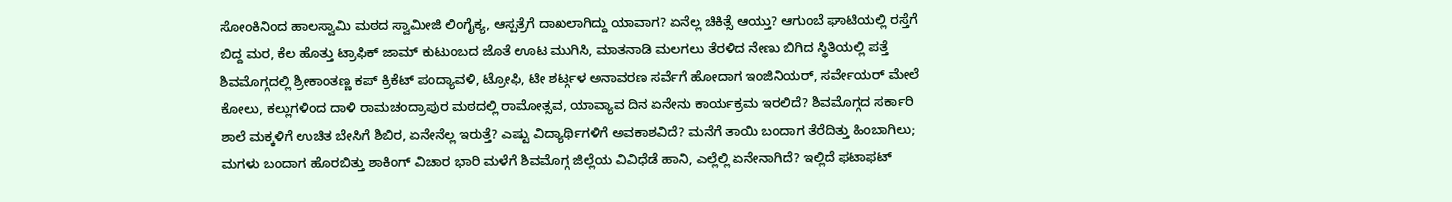ಸೋಂಕಿನಿಂದ ಹಾಲಸ್ವಾಮಿ ಮಠದ ಸ್ವಾಮೀಜಿ ಲಿಂಗೈಕ್ಯ, ಆಸ್ಪತ್ರೆಗೆ ದಾಖಲಾಗಿದ್ದು ಯಾವಾಗ? ಏನೆಲ್ಲ ಚಿಕಿತ್ಸೆ ಆಯ್ತು? ಆಗುಂಬೆ ಘಾಟಿಯಲ್ಲಿ ರಸ್ತೆಗೆ ಬಿದ್ದ ಮರ, ಕೆಲ ಹೊತ್ತು ಟ್ರಾಫಿಕ್ ಜಾಮ್ ಕುಟುಂಬದ ಜೊತೆ ಊಟ ಮುಗಿಸಿ, ಮಾತನಾಡಿ ಮಲಗಲು ತೆರಳಿದ ನೇಣು ಬಿಗಿದ ಸ್ಥಿತಿಯಲ್ಲಿ ಪತ್ತೆ ಶಿವಮೊಗ್ಗದಲ್ಲಿ ಶ್ರೀಕಾಂತಣ್ಣ ಕಪ್ ಕ್ರಿಕೆಟ್ ಪಂದ್ಯಾವಳಿ, ಟ್ರೋಫಿ, ಟೀ ಶರ್ಟ್ಗಳ ಅನಾವರಣ ಸರ್ವೆಗೆ ಹೋದಾಗ ಇಂಜಿನಿಯರ್, ಸರ್ವೇಯರ್ ಮೇಲೆ ಕೋಲು, ಕಲ್ಲುಗಳಿಂದ ದಾಳಿ ರಾಮಚಂದ್ರಾಪುರ ಮಠದಲ್ಲಿ ರಾಮೋತ್ಸವ, ಯಾವ್ಯಾವ ದಿನ ಏನೇನು ಕಾರ್ಯಕ್ರಮ ಇರಲಿದೆ? ಶಿವಮೊಗ್ಗದ ಸರ್ಕಾರಿ ಶಾಲೆ ಮಕ್ಕಳಿಗೆ ಉಚಿತ ಬೇಸಿಗೆ ಶಿಬಿರ, ಏನೇನೆಲ್ಲ ಇರುತ್ತೆ? ಎಷ್ಟು ವಿದ್ಯಾರ್ಥಿಗಳಿಗೆ ಅವಕಾಶವಿದೆ? ಮನೆಗೆ ತಾಯಿ ಬಂದಾಗ ತೆರೆದಿತ್ತು ಹಿಂಬಾಗಿಲು; ಮಗಳು ಬಂದಾಗ ಹೊರಬಿತ್ತು ಶಾಕಿಂಗ್ ವಿಚಾರ ಭಾರಿ ಮಳೆಗೆ ಶಿವಮೊಗ್ಗ ಜಿಲ್ಲೆಯ ವಿವಿಧೆಡೆ ಹಾನಿ, ಎಲ್ಲೆಲ್ಲಿ ಏನೇನಾಗಿದೆ? ಇಲ್ಲಿದೆ ಫಟಾಫಟ್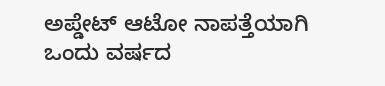ಅಪ್ಡೇಟ್ ಆಟೋ ನಾಪತ್ತೆಯಾಗಿ ಒಂದು ವರ್ಷದ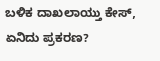ಬಳಿಕ ದಾಖಲಾಯ್ತು ಕೇಸ್, ಏನಿದು ಪ್ರಕರಣ?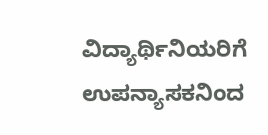ವಿದ್ಯಾರ್ಥಿನಿಯರಿಗೆ ಉಪನ್ಯಾಸಕನಿಂದ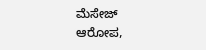ಮೆಸೇಜ್ ಆರೋಪ,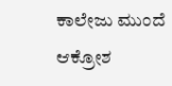ಕಾಲೇಜು ಮುಂದೆ ಆಕ್ರೋಶ